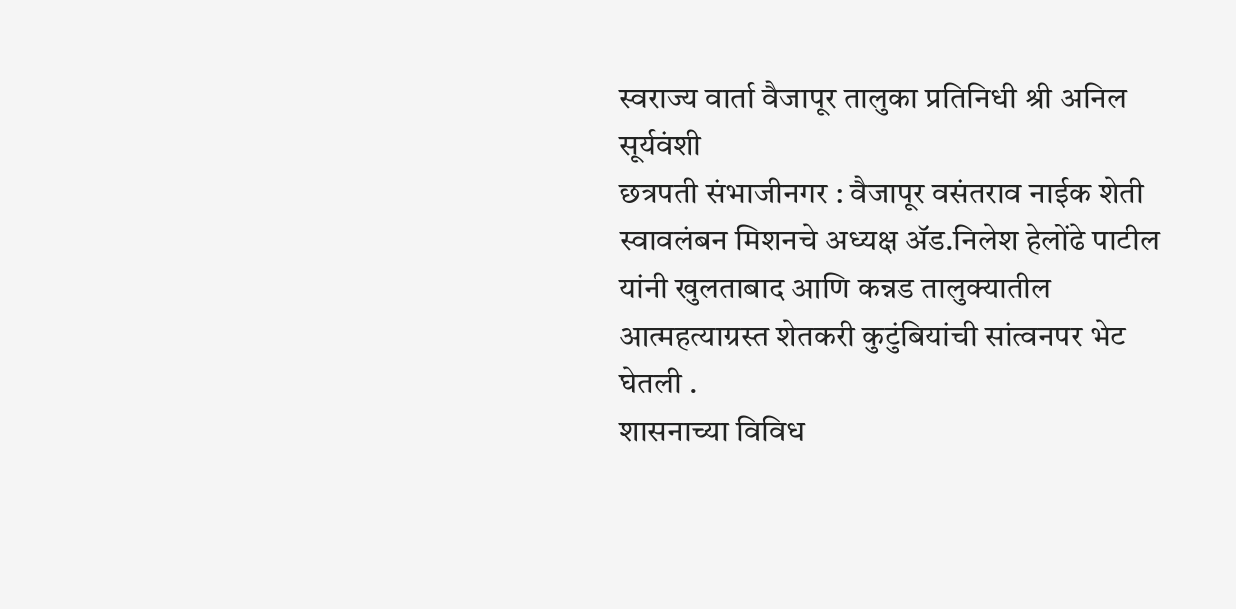स्वराज्य वार्ता वैजापूर तालुका प्रतिनिधी श्री अनिल सूर्यवंशी
छत्रपती संभाजीनगर : वैजापूर वसंतराव नाईक शेती स्वावलंबन मिशनचे अध्यक्ष ॲड.निलेश हेलोंढे पाटील यांनी खुलताबाद आणि कन्नड तालुक्यातील आत्महत्याग्रस्त शेतकरी कुटुंबियांची सांत्वनपर भेट घेतली .
शासनाच्या विविध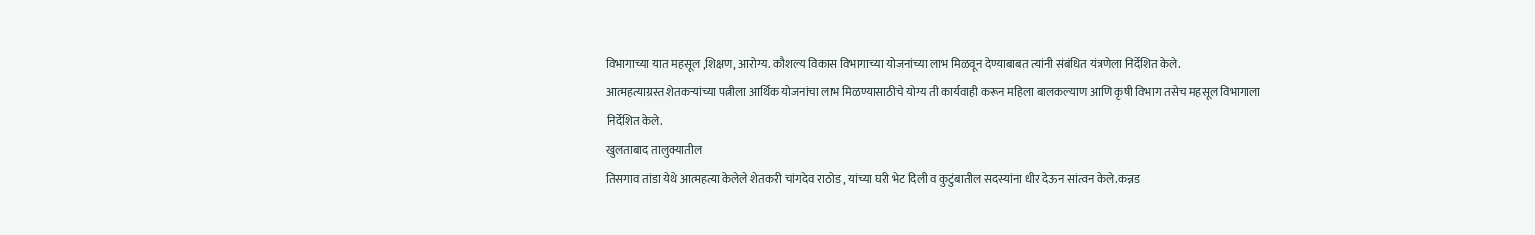विभागाच्या यात महसूल ,शिक्षण, आरोग्य. कौशल्य विकास विभागाच्या योजनांच्या लाभ मिळवून देण्याबाबत त्यांनी संबंधित यंत्रणेला निर्देशित केले.
आत्महत्याग्रस्त शेतकऱ्यांच्या पत्नीला आर्थिक योजनांचा लाभ मिळण्यासाठीचे योग्य ती कार्यवाही करून महिला बालकल्याण आणि कृषी विभाग तसेच महसूल विभागाला निर्देशित केले.
खुलताबाद तालुक्यातील
तिसगाव तांडा येथे आत्महत्या केलेले शेतकरी चांगदेव राठोड , यांच्या घरी भेट दिली व कुटुंबातील सदस्यांना धीर देऊन सांत्वन केले.कन्नड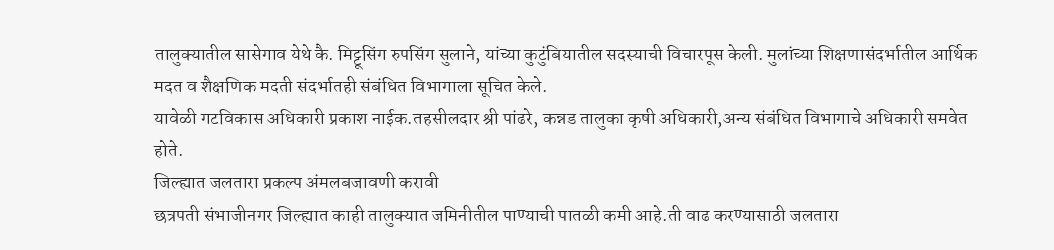तालुक्यातील सासेगाव येथे कै. मिट्टूसिंग रुपसिंग सुलाने, यांच्या कुटुंबियातील सदस्याची विचारपूस केली. मुलांच्या शिक्षणासंदर्भातील आर्थिक मदत व शैक्षणिक मदती संदर्भातही संबंधित विभागाला सूचित केले.
यावेळी गटविकास अधिकारी प्रकाश नाईक.तहसीलदार श्री पांढरे, कन्नड तालुका कृषी अधिकारी,अन्य संबंधित विभागाचे अधिकारी समवेत होते.
जिल्ह्यात जलतारा प्रकल्प अंमलबजावणी करावी
छत्रपती संभाजीनगर जिल्ह्यात काही तालुक्यात जमिनीतील पाण्याची पातळी कमी आहे.ती वाढ करण्यासाठी जलतारा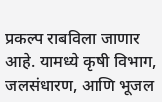प्रकल्प राबविला जाणार आहे. यामध्ये कृषी विभाग, जलसंधारण, आणि भूजल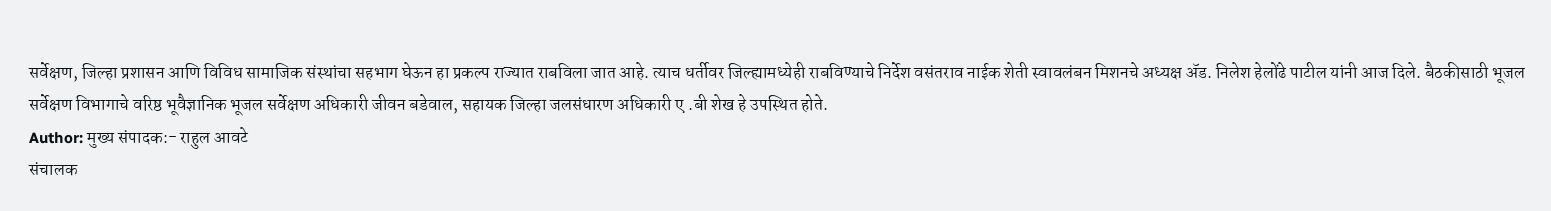सर्वेक्षण, जिल्हा प्रशासन आणि विविध सामाजिक संस्थांचा सहभाग घेऊन हा प्रकल्प राज्यात राबविला जात आहे. त्याच धर्तीवर जिल्ह्यामध्येही राबविण्याचे निर्देश वसंतराव नाईक शेती स्वावलंबन मिशनचे अध्यक्ष ॲड. निलेश हेलोंढे पाटील यांनी आज दिले. बैठकीसाठी भूजल सर्वेक्षण विभागाचे वरिष्ठ भूवैज्ञानिक भूजल सर्वेक्षण अधिकारी जीवन बडेवाल, सहायक जिल्हा जलसंधारण अधिकारी ए .बी शेख हे उपस्थित होते.
Author: मुख्य संपादक:- राहुल आवटे
संचालक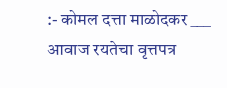:- कोमल दत्ता माळोदकर ___ आवाज रयतेचा वृत्तपत्र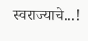स्वराज्याचे...!